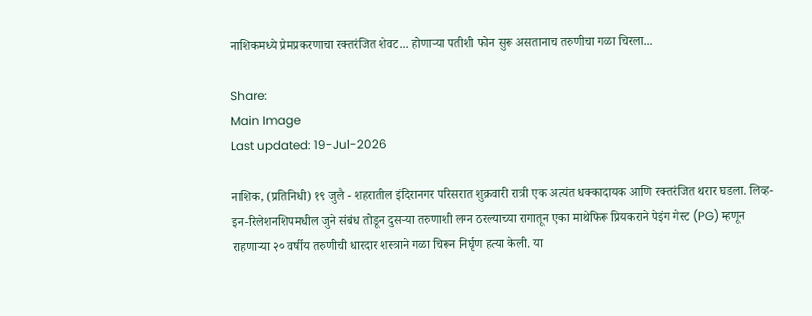नाशिकमध्ये प्रेमप्रकरणाचा रक्तरंजित शेवट... होणाऱ्या पतीशी फोन सुरू असतानाच तरुणीचा गळा चिरला...

Share:
Main Image
Last updated: 19-Jul-2026

नाशिक, (प्रतिनिधी) १९ जुलै - शहरातील इंदिरानगर परिसरात शुक्रवारी रात्री एक अत्यंत धक्कादायक आणि रक्तरंजित थरार घडला. लिव्ह-इन-रिलेशनशिपमधील जुने संबंध तोडून दुसऱ्या तरुणाशी लग्न ठरल्याच्या रागातून एका माथेफिरू प्रियकराने पेइंग गेस्ट (PG) म्हणून राहणाऱ्या २० वर्षीय तरुणीची धारदार शस्त्राने गळा चिरून निर्घृण हत्या केली. या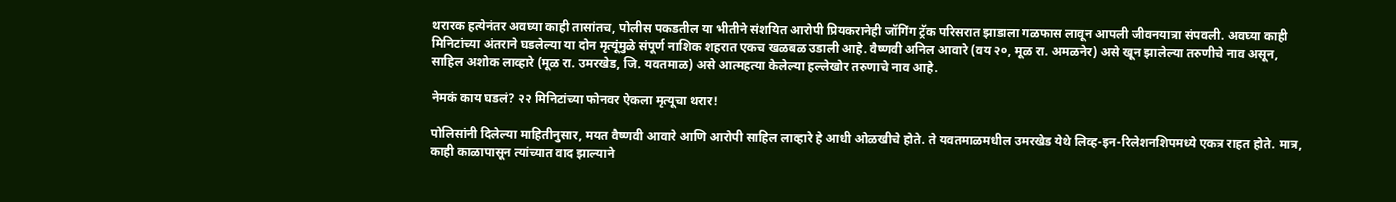थरारक हत्येनंतर अवघ्या काही तासांतच, पोलीस पकडतील या भीतीने संशयित आरोपी प्रियकरानेही जॉगिंग ट्रॅक परिसरात झाडाला गळफास लावून आपली जीवनयात्रा संपवली. अवघ्या काही मिनिटांच्या अंतराने घडलेल्या या दोन मृत्यूंमुळे संपूर्ण नाशिक शहरात एकच खळबळ उडाली आहे. वैष्णवी अनिल आवारे (वय २०, मूळ रा. अमळनेर) असे खून झालेल्या तरुणीचे नाव असून, साहिल अशोक लाव्हारे (मूळ रा. उमरखेड, जि. यवतमाळ) असे आत्महत्या केलेल्या हल्लेखोर तरुणाचे नाव आहे.

नेमकं काय घडलं? २२ मिनिटांच्या फोनवर ऐकला मृत्यूचा थरार!

पोलिसांनी दिलेल्या माहितीनुसार, मयत वैष्णवी आवारे आणि आरोपी साहिल लाव्हारे हे आधी ओळखीचे होते. ते यवतमाळमधील उमरखेड येथे लिव्ह-इन-रिलेशनशिपमध्ये एकत्र राहत होते. मात्र, काही काळापासून त्यांच्यात वाद झाल्याने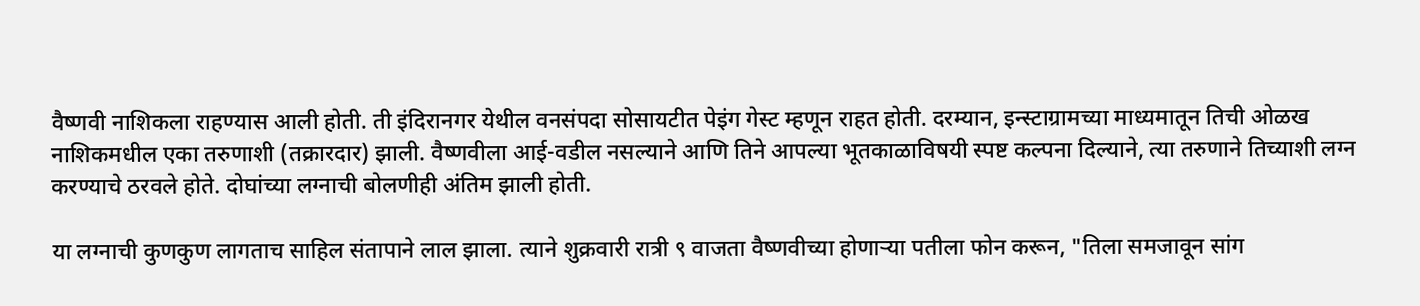वैष्णवी नाशिकला राहण्यास आली होती. ती इंदिरानगर येथील वनसंपदा सोसायटीत पेइंग गेस्ट म्हणून राहत होती. दरम्यान, इन्स्टाग्रामच्या माध्यमातून तिची ओळख नाशिकमधील एका तरुणाशी (तक्रारदार) झाली. वैष्णवीला आई-वडील नसल्याने आणि तिने आपल्या भूतकाळाविषयी स्पष्ट कल्पना दिल्याने, त्या तरुणाने तिच्याशी लग्न करण्याचे ठरवले होते. दोघांच्या लग्नाची बोलणीही अंतिम झाली होती.

या लग्नाची कुणकुण लागताच साहिल संतापाने लाल झाला. त्याने शुक्रवारी रात्री ९ वाजता वैष्णवीच्या होणाऱ्या पतीला फोन करून, "तिला समजावून सांग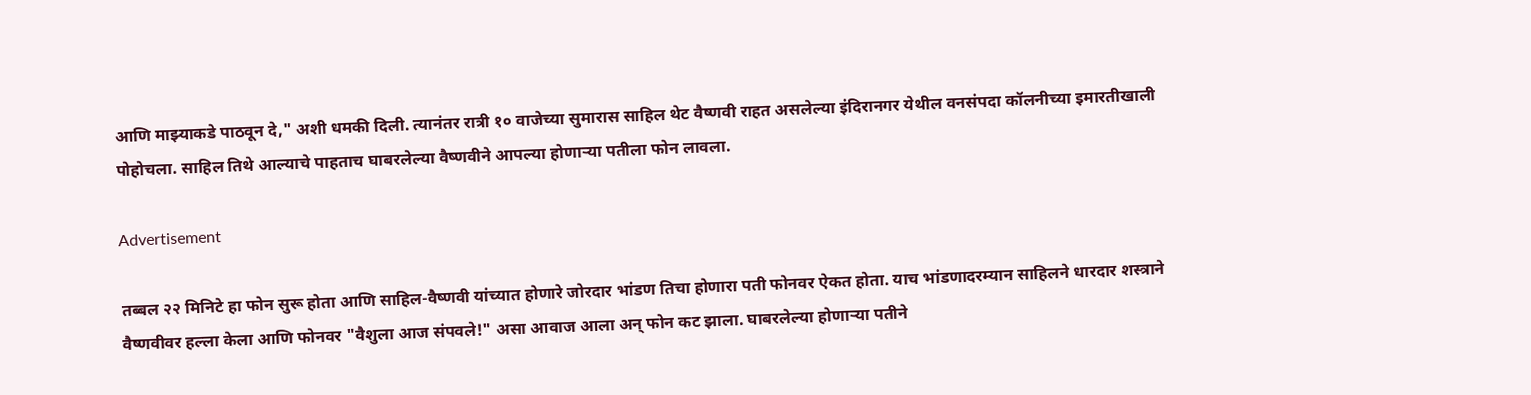आणि माझ्याकडे पाठवून दे," अशी धमकी दिली. त्यानंतर रात्री १० वाजेच्या सुमारास साहिल थेट वैष्णवी राहत असलेल्या इंदिरानगर येथील वनसंपदा कॉलनीच्या इमारतीखाली पोहोचला. साहिल तिथे आल्याचे पाहताच घाबरलेल्या वैष्णवीने आपल्या होणाऱ्या पतीला फोन लावला.

Advertisement

तब्बल २२ मिनिटे हा फोन सुरू होता आणि साहिल-वैष्णवी यांच्यात होणारे जोरदार भांडण तिचा होणारा पती फोनवर ऐकत होता. याच भांडणादरम्यान साहिलने धारदार शस्त्राने वैष्णवीवर हल्ला केला आणि फोनवर "वैशुला आज संपवले!" असा आवाज आला अन् फोन कट झाला. घाबरलेल्या होणाऱ्या पतीने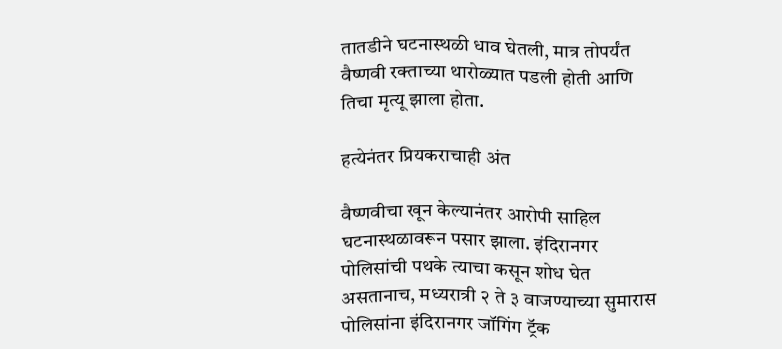तातडीने घटनास्थळी धाव घेतली, मात्र तोपर्यंत वैष्णवी रक्ताच्या थारोळ्यात पडली होती आणि तिचा मृत्यू झाला होता.

हत्येनंतर प्रियकराचाही अंत

वैष्णवीचा खून केल्यानंतर आरोपी साहिल घटनास्थळावरून पसार झाला. इंदिरानगर पोलिसांची पथके त्याचा कसून शोध घेत असतानाच, मध्यरात्री २ ते ३ वाजण्याच्या सुमारास पोलिसांना इंदिरानगर जॉगिंग ट्रॅक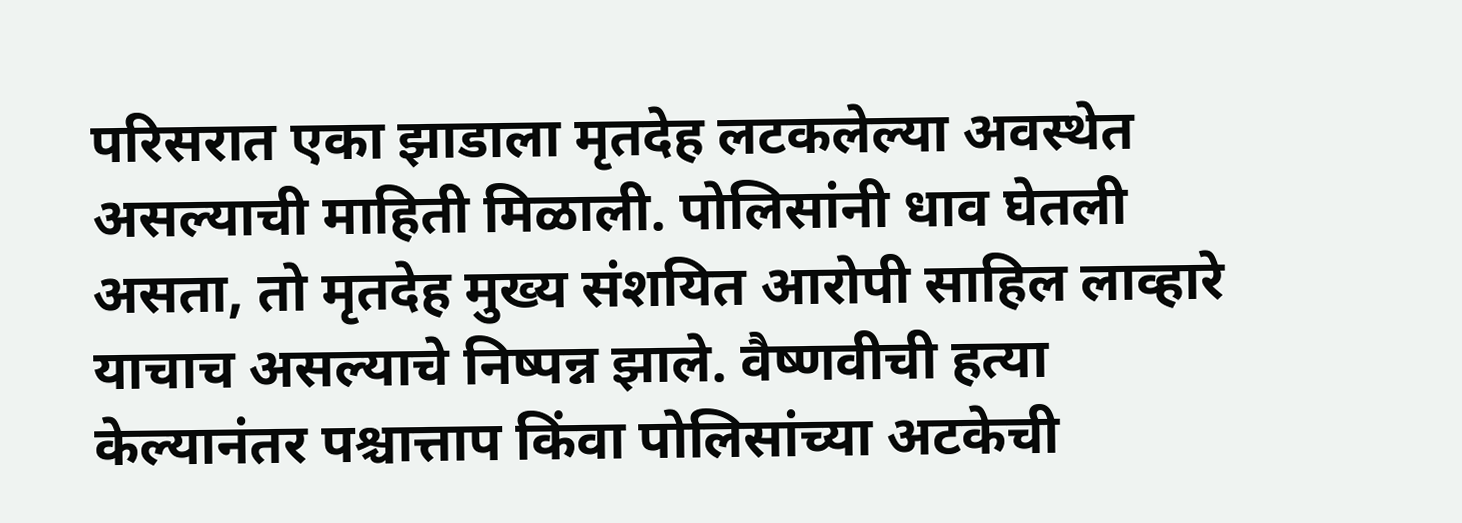परिसरात एका झाडाला मृतदेह लटकलेल्या अवस्थेत असल्याची माहिती मिळाली. पोलिसांनी धाव घेतली असता, तो मृतदेह मुख्य संशयित आरोपी साहिल लाव्हारे याचाच असल्याचे निष्पन्न झाले. वैष्णवीची हत्या केल्यानंतर पश्चात्ताप किंवा पोलिसांच्या अटकेची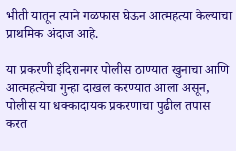भीती यातून त्याने गळफास घेऊन आत्महत्या केल्याचा प्राथमिक अंदाज आहे.

या प्रकरणी इंदिरानगर पोलीस ठाण्यात खुनाचा आणि आत्महत्येचा गुन्हा दाखल करण्यात आला असून, पोलीस या धक्कादायक प्रकरणाचा पुढील तपास करत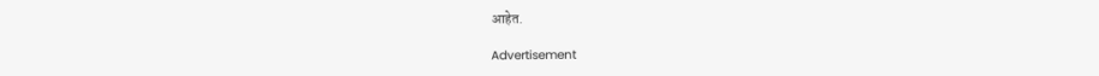आहेत.

Advertisement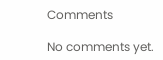Comments

No comments yet.